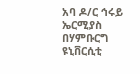አባ ዶ/ር ኅሩይ ኤርሚያስ በሃምቡርግ ዩኒቨርሲቲ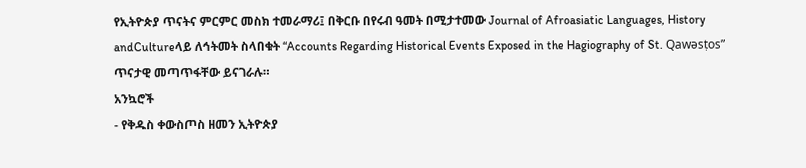የኢትዮጵያ ጥናትና ምርምር መስክ ተመራማሪ፤ በቅርቡ በየሩብ ዓመት በሚታተመው Journal of Afroasiatic Languages, History andCultureላይ ለኅትመት ስላበቁት “Accounts Regarding Historical Events Exposed in the Hagiography of St. Qawǝsṭos” ጥናታዊ መጣጥፋቸው ይናገራሉ።
አንኳሮች
- የቅዱስ ቀውስጦስ ዘመን ኢትዮጵያ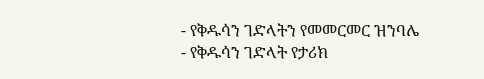- የቅዱሳን ገድላትን የመመርመር ዝንባሌ
- የቅዱሳን ገድላት የታሪክ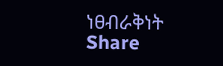ነፀብራቅነት
Share